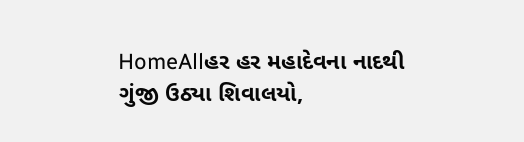HomeAllહર હર મહાદેવના નાદથી ગુંજી ઉઠ્યા શિવાલયો,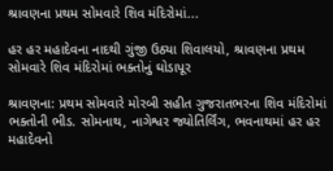શ્રાવણના પ્રથમ સોમવારે શિવ મંદિરોમાં...

હર હર મહાદેવના નાદથી ગુંજી ઉઠ્યા શિવાલયો, શ્રાવણના પ્રથમ સોમવારે શિવ મંદિરોમાં ભક્તોનું ઘોડાપૂર

શ્રાવણના: પ્રથમ સોમવારે મોરબી સહીત ગુજરાતભરના શિવ મંદિરોમાં ભક્તોની ભીડ. સોમનાથ, નાગેશ્વર જ્યોતિર્લિંગ, ભવનાથમાં હર હર મહાદેવનો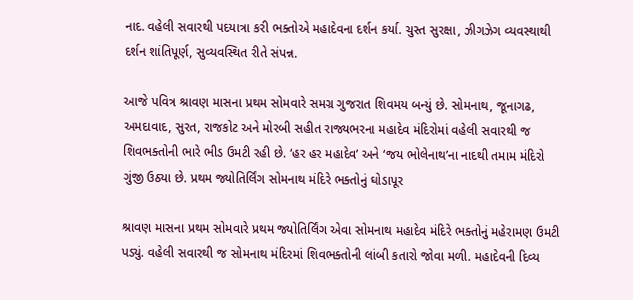નાદ. વહેલી સવારથી પદયાત્રા કરી ભક્તોએ મહાદેવના દર્શન કર્યા. ચુસ્ત સુરક્ષા, ઝીગઝેગ વ્યવસ્થાથી દર્શન શાંતિપૂર્ણ, સુવ્યવસ્થિત રીતે સંપન્ન.

આજે પવિત્ર શ્રાવણ માસના પ્રથમ સોમવારે સમગ્ર ગુજરાત શિવમય બન્યું છે. સોમનાથ, જૂનાગઢ, અમદાવાદ, સુરત, રાજકોટ અને મોરબી સહીત રાજ્યભરના મહાદેવ મંદિરોમાં વહેલી સવારથી જ શિવભક્તોની ભારે ભીડ ઉમટી રહી છે. ‘હર હર મહાદેવ’ અને ‘જય ભોલેનાથ’ના નાદથી તમામ મંદિરો ગુંજી ઉઠ્યા છે. પ્રથમ જ્યોતિર્લિંગ સોમનાથ મંદિરે ભક્તોનું ઘોડાપૂર

શ્રાવણ માસના પ્રથમ સોમવારે પ્રથમ જ્યોતિર્લિંગ એવા સોમનાથ મહાદેવ મંદિરે ભક્તોનું મહેરામણ ઉમટી પડ્યું. વહેલી સવારથી જ સોમનાથ મંદિરમાં શિવભક્તોની લાંબી કતારો જોવા મળી. મહાદેવની દિવ્ય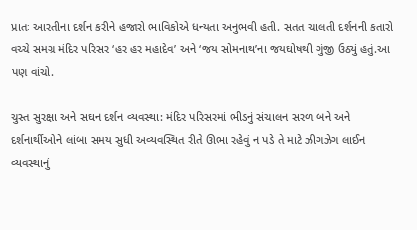પ્રાતઃ આરતીના દર્શન કરીને હજારો ભાવિકોએ ધન્યતા અનુભવી હતી. સતત ચાલતી દર્શનની કતારો વચ્ચે સમગ્ર મંદિર પરિસર ‘હર હર મહાદેવ’ અને ‘જય સોમનાથ’ના જયઘોષથી ગુંજી ઉઠ્યું હતું.આ પણ વાંચો.

ચુસ્ત સુરક્ષા અને સઘન દર્શન વ્યવસ્થા: મંદિર પરિસરમાં ભીડનું સંચાલન સરળ બને અને દર્શનાર્થીઓને લાંબા સમય સુધી અવ્યવસ્થિત રીતે ઊભા રહેવું ન પડે તે માટે ઝીગઝેગ લાઈન વ્યવસ્થાનું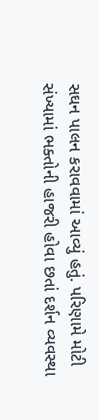સઘન પાલન કરાવવામાં આવ્યું હતું. પરિણામે મોટી સંખ્યામાં ભક્તોની હાજરી હોવા છતાં દર્શન વ્યવસ્થા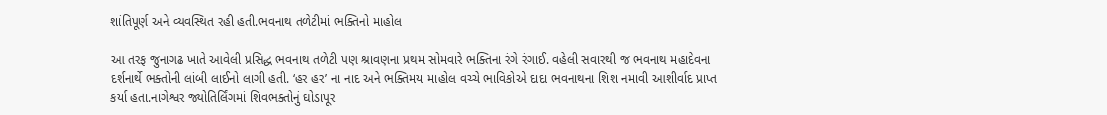શાંતિપૂર્ણ અને વ્યવસ્થિત રહી હતી.ભવનાથ તળેટીમાં ભક્તિનો માહોલ

આ તરફ જુનાગઢ ખાતે આવેલી પ્રસિદ્ધ ભવનાથ તળેટી પણ શ્રાવણના પ્રથમ સોમવારે ભક્તિના રંગે રંગાઈ. વહેલી સવારથી જ ભવનાથ મહાદેવના દર્શનાર્થે ભક્તોની લાંબી લાઈનો લાગી હતી. ‘હર હર’ ના નાદ અને ભક્તિમય માહોલ વચ્ચે ભાવિકોએ દાદા ભવનાથના શિશ નમાવી આશીર્વાદ પ્રાપ્ત કર્યા હતા.નાગેશ્વર જ્યોતિર્લિંગમાં શિવભક્તોનું ઘોડાપૂર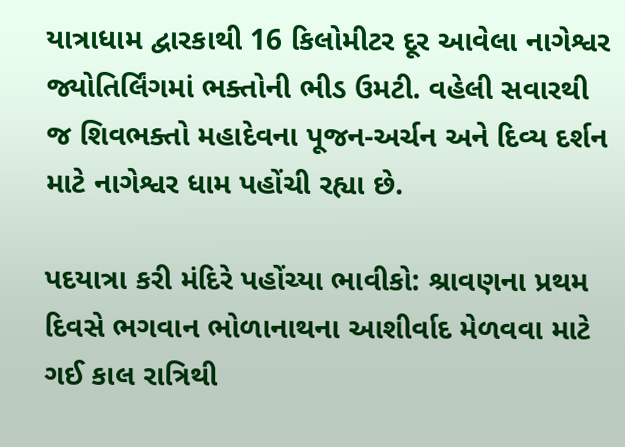યાત્રાધામ દ્વારકાથી 16 કિલોમીટર દૂર આવેલા નાગેશ્વર જ્યોતિર્લિંગમાં ભક્તોની ભીડ ઉમટી. વહેલી સવારથી જ શિવભક્તો મહાદેવના પૂજન-અર્ચન અને દિવ્ય દર્શન માટે નાગેશ્વર ધામ પહોંચી રહ્યા છે.

પદયાત્રા કરી મંદિરે પહોંચ્યા ભાવીકો: શ્રાવણના પ્રથમ દિવસે ભગવાન ભોળાનાથના આશીર્વાદ મેળવવા માટે ગઈ કાલ રાત્રિથી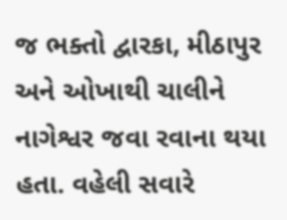જ ભક્તો દ્વારકા, મીઠાપુર અને ઓખાથી ચાલીને નાગેશ્વર જવા રવાના થયા હતા. વહેલી સવારે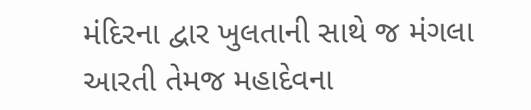મંદિરના દ્વાર ખુલતાની સાથે જ મંગલા આરતી તેમજ મહાદેવના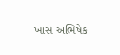ખાસ અભિષેક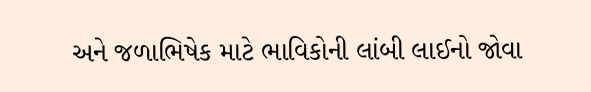અને જળાભિષેક માટે ભાવિકોની લાંબી લાઈનો જોવા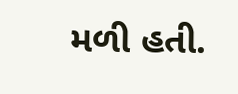મળી હતી.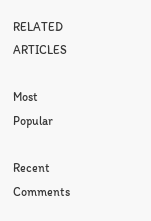RELATED ARTICLES

Most Popular

Recent Comments